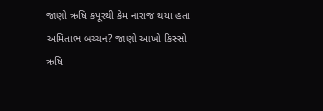જાણો ઋષિ કપૂરથી કેમ નારાજ થયા હતા અમિતાભ બચ્ચન? જાણો આખો કિસ્સો
ઋષિ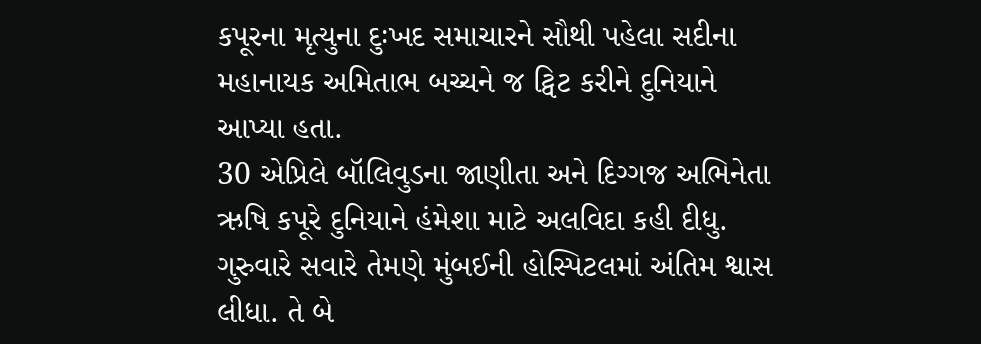કપૂરના મૃત્યુના દુઃખદ સમાચારને સૌથી પહેલા સદીના મહાનાયક અમિતાભ બચ્ચને જ ટ્વિટ કરીને દુનિયાને આપ્યા હતા.
30 એપ્રિલે બૉલિવુડના જાણીતા અને દિગ્ગજ અભિનેતા ઋષિ કપૂરે દુનિયાને હંમેશા માટે અલવિદા કહી દીધુ. ગુરુવારે સવારે તેમણે મુંબઈની હોસ્પિટલમાં અંતિમ શ્વાસ લીધા. તે બે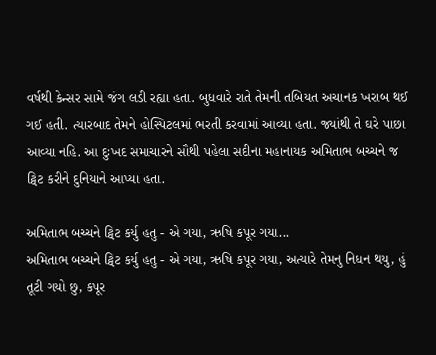વર્ષથી કેન્સર સામે જંગ લડી રહ્યા હતા. બુધવારે રાતે તેમની તબિયત અચાનક ખરાબ થઈ ગઈ હતી. ત્યારબાદ તેમને હોસ્પિટલમાં ભરતી કરવામાં આવ્યા હતા. જ્યાંથી તે ઘરે પાછા આવ્યા નહિ. આ દુઃખદ સમાચારને સૌથી પહેલા સદીના મહાનાયક અમિતાભ બચ્ચને જ ટ્વિટ કરીને દુનિયાને આપ્યા હતા.

અમિતાભ બચ્ચને ટ્વિટ કર્યુ હતુ - એ ગયા, ઋષિ કપૂર ગયા...
અમિતાભ બચ્ચને ટ્વિટ કર્યુ હતુ - એ ગયા, ઋષિ કપૂર ગયા, અત્યારે તેમનુ નિધન થયુ, હું તૂટી ગયો છુ, કપૂર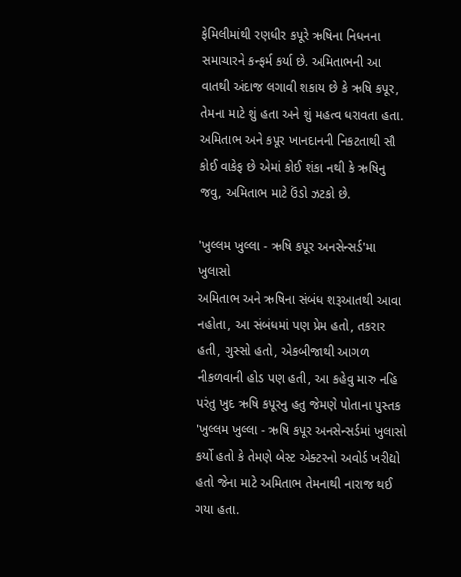ફેમિલીમાંથી રણધીર કપૂરે ઋષિના નિધનના સમાચારને કન્ફર્મ કર્યા છે. અમિતાભની આ વાતથી અંદાજ લગાવી શકાય છે કે ઋષિ કપૂર, તેમના માટે શું હતા અને શું મહત્વ ધરાવતા હતા. અમિતાભ અને કપૂર ખાનદાનની નિકટતાથી સૌ કોઈ વાકેફ છે એમાં કોઈ શંકા નથી કે ઋષિનુ જવુ, અમિતાભ માટે ઉંડો ઝટકો છે.

'ખુલ્લમ ખુલ્લા - ઋષિ કપૂર અનસેન્સર્ડ'મા ખુલાસો
અમિતાભ અને ઋષિના સંબંધ શરૂઆતથી આવા નહોતા, આ સંબંધમાં પણ પ્રેમ હતો, તકરાર હતી, ગુસ્સો હતો, એકબીજાથી આગળ નીકળવાની હોડ પણ હતી, આ કહેવુ મારુ નહિ પરંતુ ખુદ ઋષિ કપૂરનુ હતુ જેમણે પોતાના પુસ્તક 'ખુલ્લમ ખુલ્લા - ઋષિ કપૂર અનસેન્સર્ડમાં ખુલાસો કર્યો હતો કે તેમણે બેસ્ટ એક્ટરનો અવોર્ડ ખરીદ્યો હતો જેના માટે અમિતાભ તેમનાથી નારાજ થઈ ગયા હતા.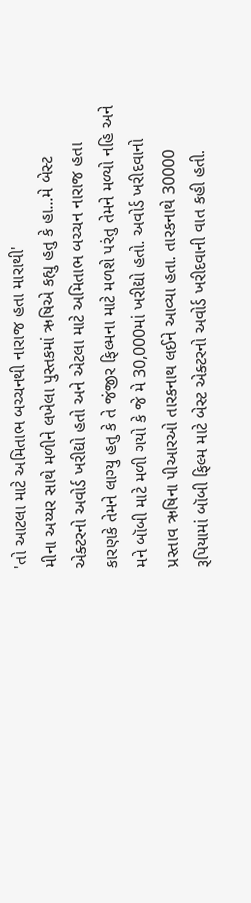'તો આટલા માટે અમિતાભ બચ્ચનથી નારાજ હતા મારાથી'
મીના અય્યર સાથે મળીને લખેલા પુસ્તકમાં ઋષિએ કહ્યુ હતુ કે હા...મે બેસ્ટ એક્ટરનો અવોર્ડ ખરીદ્યો હતો અને એટલા માટે અમિતાભ બચ્ચન નારાજ હતા કારણકે તેમને લાગ્યુ હતુ કે તે જંજીર ફિલ્મના માટે મળશે પરંતુ તેમને મળ્યો નહિ અને મને બૉબી માટે મળી ગયો કે જે મે 30,000માં ખરીદ્યો હતો. અવોર્ડ ખરીદવાનો પ્રસ્તાવ ઋષિના પીઆરઓ તારકનાથ લઈને આવ્યા હતા. તારકનાથે 30000 રૂપિયામાં બૉબી ફિલ્મ માટે બેસ્ટ એક્ટરનો અવોર્ડ ખરીદવાની વાત કહી હતી.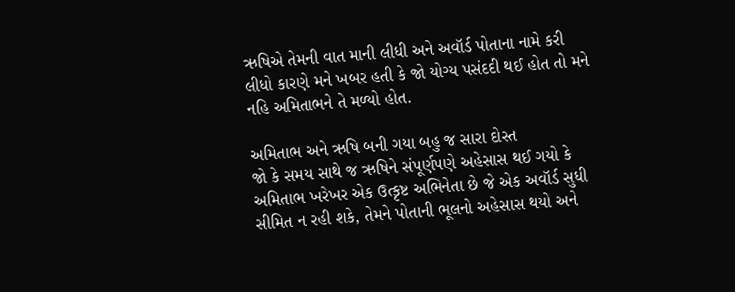ઋષિએ તેમની વાત માની લીધી અને અવૉર્ડ પોતાના નામે કરી લીધો કારણે મને ખબર હતી કે જો યોગ્ય પસંદદી થઈ હોત તો મને નહિ અમિતાભને તે મળ્યો હોત.

અમિતાભ અને ઋષિ બની ગયા બહુ જ સારા દોસ્ત
જો કે સમય સાથે જ ઋષિને સંપૂર્ણપણે અહેસાસ થઈ ગયો કે અમિતાભ ખરેખર એક ઉત્કૃષ્ટ અભિનેતા છે જે એક અવૉર્ડ સુધી સીમિત ન રહી શકે, તેમને પોતાની ભૂલનો અહેસાસ થયો અને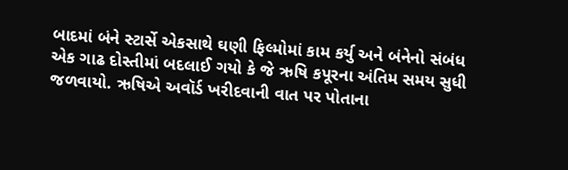બાદમાં બંને સ્ટાર્સે એકસાથે ઘણી ફિલ્મોમાં કામ કર્યુ અને બંનેનો સંબંધ એક ગાઢ દોસ્તીમાં બદલાઈ ગયો કે જે ઋષિ કપૂરના અંતિમ સમય સુધી જળવાયો. ઋષિએ અવૉર્ડ ખરીદવાની વાત પર પોતાના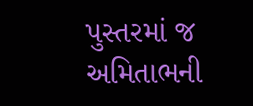પુસ્તરમાં જ અમિતાભની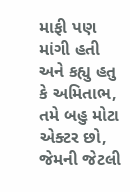માફી પણ માંગી હતી અને કહ્યુ હતુ કે અમિતાભ, તમે બહુ મોટા એક્ટર છો, જેમની જેટલી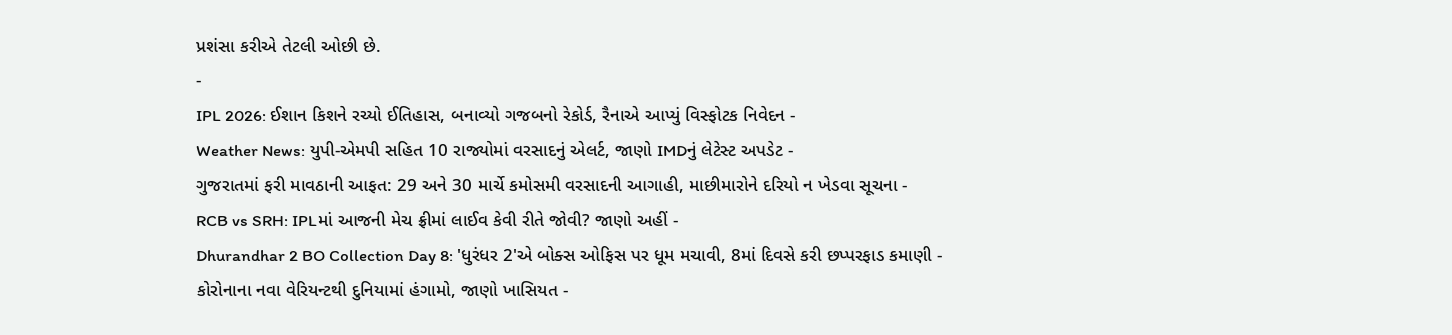પ્રશંસા કરીએ તેટલી ઓછી છે.
-
IPL 2026: ઈશાન કિશને રચ્યો ઈતિહાસ, બનાવ્યો ગજબનો રેકોર્ડ, રૈનાએ આપ્યું વિસ્ફોટક નિવેદન -
Weather News: યુપી-એમપી સહિત 10 રાજ્યોમાં વરસાદનું એલર્ટ, જાણો IMDનું લેટેસ્ટ અપડેટ -
ગુજરાતમાં ફરી માવઠાની આફત: 29 અને 30 માર્ચે કમોસમી વરસાદની આગાહી, માછીમારોને દરિયો ન ખેડવા સૂચના -
RCB vs SRH: IPLમાં આજની મેચ ફ્રીમાં લાઈવ કેવી રીતે જોવી? જાણો અહીં -
Dhurandhar 2 BO Collection Day 8: 'ધુરંધર 2'એ બોક્સ ઓફિસ પર ધૂમ મચાવી, 8માં દિવસે કરી છપ્પરફાડ કમાણી -
કોરોનાના નવા વેરિયન્ટથી દુનિયામાં હંગામો, જાણો ખાસિયત -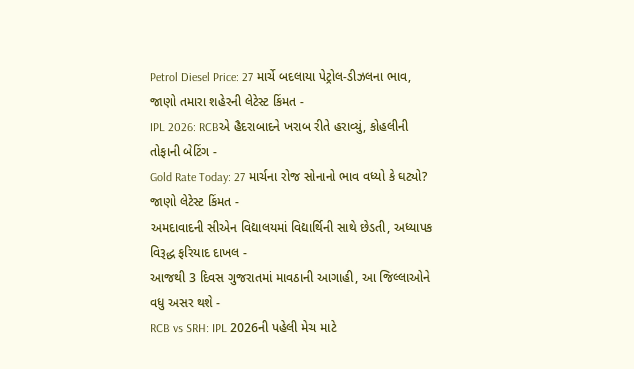Petrol Diesel Price: 27 માર્ચે બદલાયા પેટ્રોલ-ડીઝલના ભાવ, જાણો તમારા શહેરની લેટેસ્ટ કિંમત -
IPL 2026: RCBએ હૈદરાબાદને ખરાબ રીતે હરાવ્યું, કોહલીની તોફાની બેટિંગ -
Gold Rate Today: 27 માર્ચના રોજ સોનાનો ભાવ વધ્યો કે ઘટ્યો? જાણો લેટેસ્ટ કિંમત -
અમદાવાદની સીએન વિદ્યાલયમાં વિદ્યાર્થિની સાથે છેડતી, અધ્યાપક વિરૂદ્ધ ફરિયાદ દાખલ -
આજથી 3 દિવસ ગુજરાતમાં માવઠાની આગાહી, આ જિલ્લાઓને વધુ અસર થશે -
RCB vs SRH: IPL 2026ની પહેલી મેચ માટે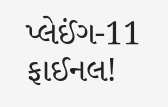પ્લેઈંગ-11 ફાઈનલ!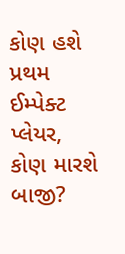કોણ હશે પ્રથમ ઈમ્પેક્ટ પ્લેયર, કોણ મારશે બાજી?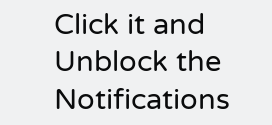Click it and Unblock the Notifications